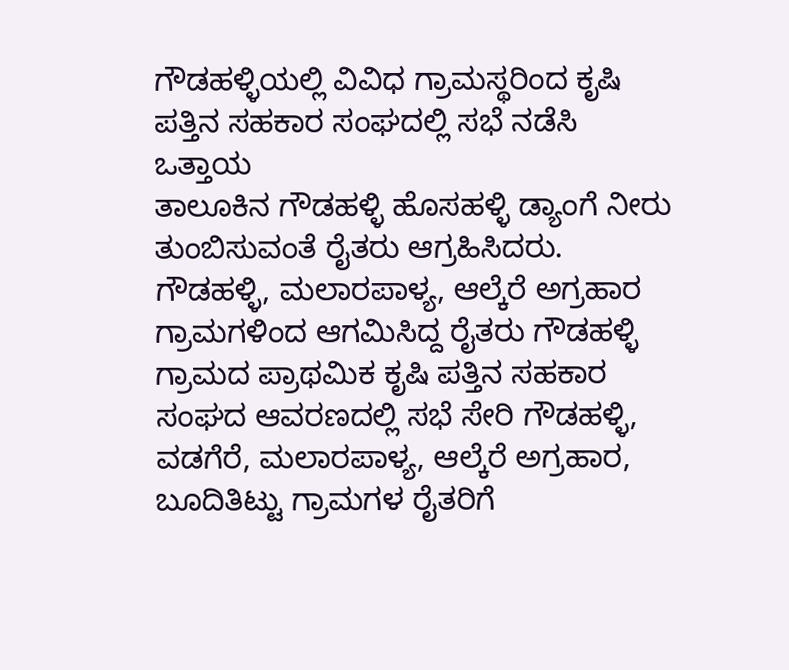ಗೌಡಹಳ್ಳಿಯಲ್ಲಿ ವಿವಿಧ ಗ್ರಾಮಸ್ಥರಿಂದ ಕೃಷಿ ಪತ್ತಿನ ಸಹಕಾರ ಸಂಘದಲ್ಲಿ ಸಭೆ ನಡೆಸಿ ಒತ್ತಾಯ
ತಾಲೂಕಿನ ಗೌಡಹಳ್ಳಿ ಹೊಸಹಳ್ಳಿ ಡ್ಯಾಂಗೆ ನೀರು ತುಂಬಿಸುವಂತೆ ರೈತರು ಆಗ್ರಹಿಸಿದರು.
ಗೌಡಹಳ್ಳಿ, ಮಲಾರಪಾಳ್ಯ, ಆಲ್ಕೆರೆ ಅಗ್ರಹಾರ ಗ್ರಾಮಗಳಿಂದ ಆಗಮಿಸಿದ್ದ ರೈತರು ಗೌಡಹಳ್ಳಿ ಗ್ರಾಮದ ಪ್ರಾಥಮಿಕ ಕೃಷಿ ಪತ್ತಿನ ಸಹಕಾರ ಸಂಘದ ಆವರಣದಲ್ಲಿ ಸಭೆ ಸೇರಿ ಗೌಡಹಳ್ಳಿ, ವಡಗೆರೆ, ಮಲಾರಪಾಳ್ಯ, ಆಲ್ಕೆರೆ ಅಗ್ರಹಾರ, ಬೂದಿತಿಟ್ಟು ಗ್ರಾಮಗಳ ರೈತರಿಗೆ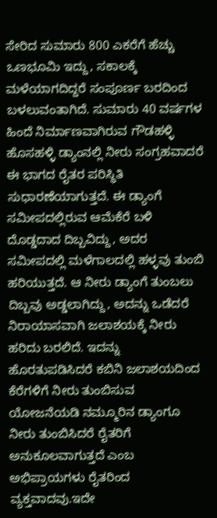ಸೇರಿದ ಸುಮಾರು 800 ಎಕರೆಗೆ ಹೆಚ್ಚು ಒಣಭೂಮಿ ಇದ್ದು, ಸಕಾಲಕ್ಕೆ ಮಳೆಯಾಗದಿದ್ದರೆ ಸಂಪೂರ್ಣ ಬರದಿಂದ ಬಳಲುವಂತಾಗಿದೆ. ಸುಮಾರು 40 ವರ್ಷಗಳ ಹಿಂದೆ ನಿರ್ಮಾಣವಾಗಿರುವ ಗೌಡಹಳ್ಳಿ ಹೊಸಹಳ್ಳಿ ಡ್ಯಾಂನಲ್ಲಿ ನೀರು ಸಂಗ್ರಹವಾದರೆ ಈ ಭಾಗದ ರೈತರ ಪರಿಸ್ಥಿತಿ ಸುಧಾರಣೆಯಾಗುತ್ತದೆ. ಈ ಡ್ಯಾಂಗೆ ಸಮೀಪದಲ್ಲಿರುವ ಆಮೆಕೆರೆ ಬಳಿ ದೊಡ್ಡದಾದ ದಿಬ್ಬವಿದ್ದು, ಅದರ ಸಮೀಪದಲ್ಲಿ ಮಳೆಗಾಲದಲ್ಲಿ ಹಳ್ಳವು ತುಂಬಿ ಹರಿಯುತ್ತದೆ. ಆ ನೀರು ಡ್ಯಾಂಗೆ ತುಂಬಲು ದಿಬ್ಬವು ಅಡ್ಡಲಾಗಿದ್ದು, ಅದನ್ನು ಒಡೆದರೆ ನಿರಾಯಾಸವಾಗಿ ಜಲಾಶಯಕ್ಕೆ ನೀರು ಹರಿದು ಬರಲಿದೆ. ಇದನ್ನು ಹೊರತುಪಡಿಸಿದರೆ ಕಬಿನಿ ಜಲಾಶಯದಿಂದ ಕೆರೆಗಳಿಗೆ ನೀರು ತುಂಬಿಸುವ ಯೋಜನೆಯಡಿ ನಮ್ಮೂರಿನ ಡ್ಯಾಂಗೂ ನೀರು ತುಂಬಿಸಿದರೆ ರೈತರಿಗೆ ಅನುಕೂಲವಾಗುತ್ತದೆ ಎಂಬ ಅಭಿಪ್ರಾಯಗಳು ರೈತರಿಂದ ವ್ಯಕ್ತವಾದವು.ಇದೇ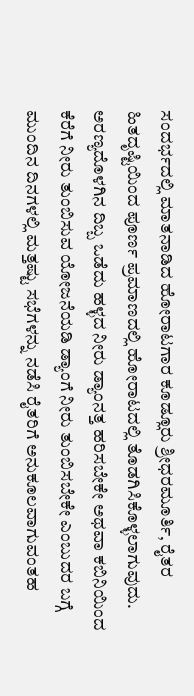ಸಂದರ್ಭದಲ್ಲಿ ಮಾತನಾಡಿದ ಹೋರಾಟಗಾರ ಕೂಡ್ಲೂರು ಶ್ರೀಧರಮೂರ್ತಿ, ರೈತರ ಹಿತದೃಷ್ಟಿಯಿಂದ ಪೂರ್ಣ ಪ್ರಮಾಣದಲ್ಲಿ ಹೋರಾಟದಲ್ಲಿ ತೊಡಗಿಸಿಕೊಳ್ಳಲಾಗುವುದು. ಅರಣ್ಯದೊಳಗಿನ ದಿಬ್ಬ ಒಡೆದು ಹಳ್ಳದ ನೀರು ಡ್ಯಾಂನತ್ತ ಹರಿಸಬೇಕೇ ಅಥವಾ ಕಬಿನಿಯಿಂದ ಕೆರೆಗೆ ನೀರು ತುಂಬಿಸುವ ಯೋಜನೆಯಡಿ ಡ್ಯಾಂಗೆ ನೀರು ತುಂಬಿಸಬೇಕೇ ಎಂಬುದರ ಬಗ್ಗೆ ಮುಂದಿನ ದಿನಗಳಲ್ಲಿ ಮತ್ತಷ್ಟು ಸಭೆಗಳನ್ನು ನಡೆಸಿ ರೈತರಿಗೆ ಅನುಕೂಲವಾಗುವಂತಹ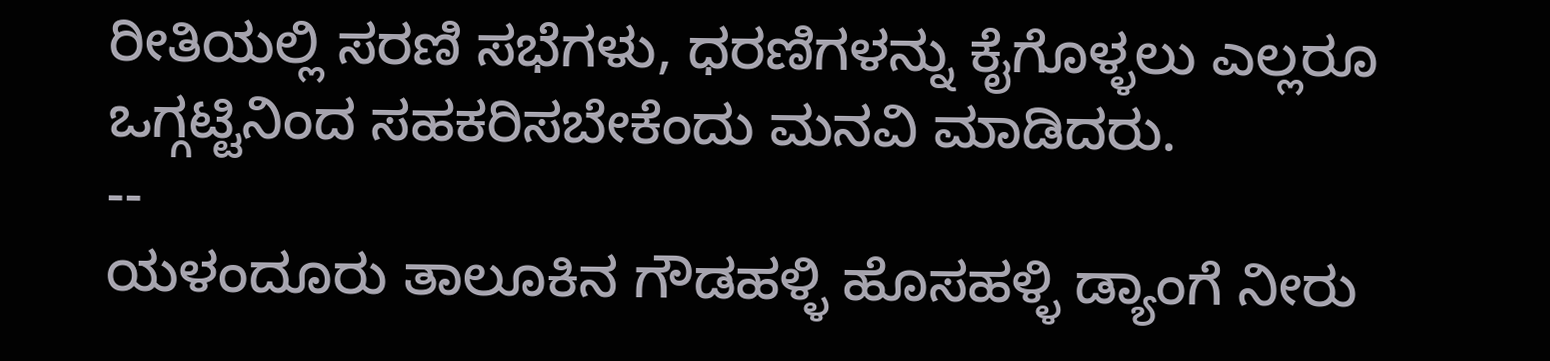ರೀತಿಯಲ್ಲಿ ಸರಣಿ ಸಭೆಗಳು, ಧರಣಿಗಳನ್ನು ಕೈಗೊಳ್ಳಲು ಎಲ್ಲರೂ ಒಗ್ಗಟ್ಟಿನಿಂದ ಸಹಕರಿಸಬೇಕೆಂದು ಮನವಿ ಮಾಡಿದರು.
--
ಯಳಂದೂರು ತಾಲೂಕಿನ ಗೌಡಹಳ್ಳಿ ಹೊಸಹಳ್ಳಿ ಡ್ಯಾಂಗೆ ನೀರು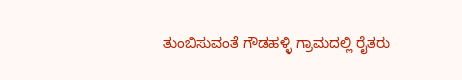ತುಂಬಿಸುವಂತೆ ಗೌಡಹಳ್ಳಿ ಗ್ರಾಮದಲ್ಲಿ ರೈತರು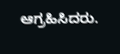ಆಗ್ರಹಿಸಿದರು.